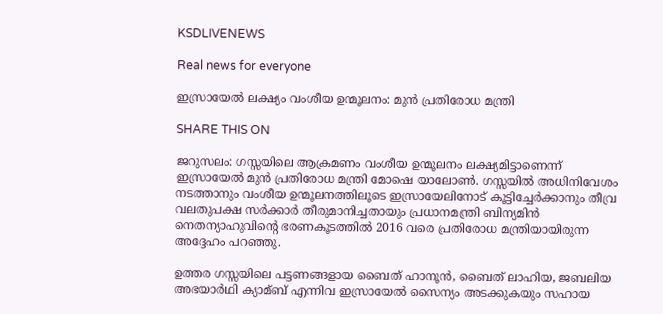KSDLIVENEWS

Real news for everyone

ഇസ്രായേല്‍ ലക്ഷ്യം വംശീയ ഉന്മൂലനം: മുൻ പ്രതിരോധ മന്ത്രി

SHARE THIS ON

ജറുസലം: ഗസ്സയിലെ ആക്രമണം വംശീയ ഉന്മൂലനം ലക്ഷ്യമിട്ടാണെന്ന് ഇസ്രായേല്‍ മുൻ പ്രതിരോധ മന്ത്രി മോഷെ യാലോണ്‍. ഗസ്സയില്‍ അധിനിവേശം നടത്താനും വംശീയ ഉന്മൂലനത്തിലൂടെ ഇസ്രായേലിനോട് കൂട്ടിച്ചേർക്കാനും തീവ്ര വലതുപക്ഷ സർക്കാർ തീരുമാനിച്ചതായും പ്രധാനമന്ത്രി ബിന്യമിൻ നെതന്യാഹുവിന്റെ ഭരണകൂടത്തില്‍ 2016 വരെ പ്രതിരോധ മന്ത്രിയായിരുന്ന അദ്ദേഹം പറഞ്ഞു.

ഉത്തര ഗസ്സയിലെ പട്ടണങ്ങളായ ബൈത് ഹാനൂൻ, ബൈത് ലാഹിയ, ജബലിയ അഭയാർഥി ക്യാമ്ബ് എന്നിവ ഇസ്രായേല്‍ സൈന്യം അടക്കുകയും സഹായ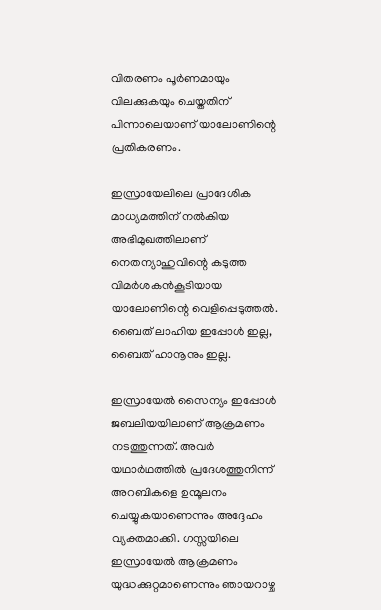വിതരണം പൂർണമായും വിലക്കുകയും ചെയ്തതിന് പിന്നാലെയാണ് യാലോണിന്റെ പ്രതികരണം.

ഇസ്രായേലിലെ പ്രാദേശിക മാധ്യമത്തിന് നല്‍കിയ അഭിമുഖത്തിലാണ് നെതന്യാഹുവിന്റെ കടുത്ത വിമർശകൻകൂടിയായ യാലോണിന്റെ വെളിപ്പെടുത്തല്‍. ബൈത് ലാഹിയ ഇപ്പോള്‍ ഇല്ല, ബൈത് ഹാനൂനും ഇല്ല.

ഇസ്രായേല്‍ സൈന്യം ഇപ്പോള്‍ ജബലിയയിലാണ് ആക്രമണം നടത്തുന്നത്. അവർ യഥാർഥത്തില്‍ പ്രദേശത്തുനിന്ന് അറബികളെ ഉന്മൂലനം ചെയ്യുകയാണെന്നും അദ്ദേഹം വ്യക്തമാക്കി. ഗസ്സയിലെ ഇസ്രായേല്‍ ആക്രമണം യുദ്ധക്കുറ്റമാണെന്നും ഞായറാഴ്ച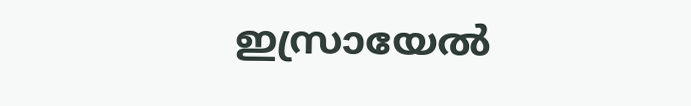ഇസ്രായേല്‍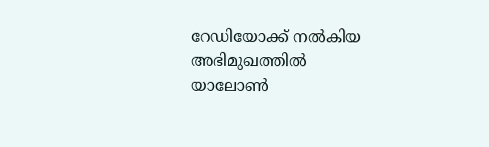റേഡിയോക്ക് നല്‍കിയ അഭിമുഖത്തില്‍ യാലോണ്‍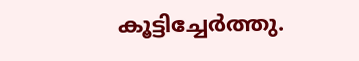കൂട്ടിച്ചേർത്തു.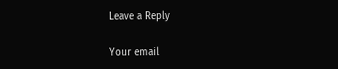Leave a Reply

Your email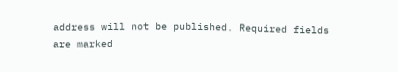address will not be published. Required fields are marked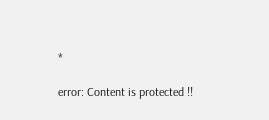*

error: Content is protected !!